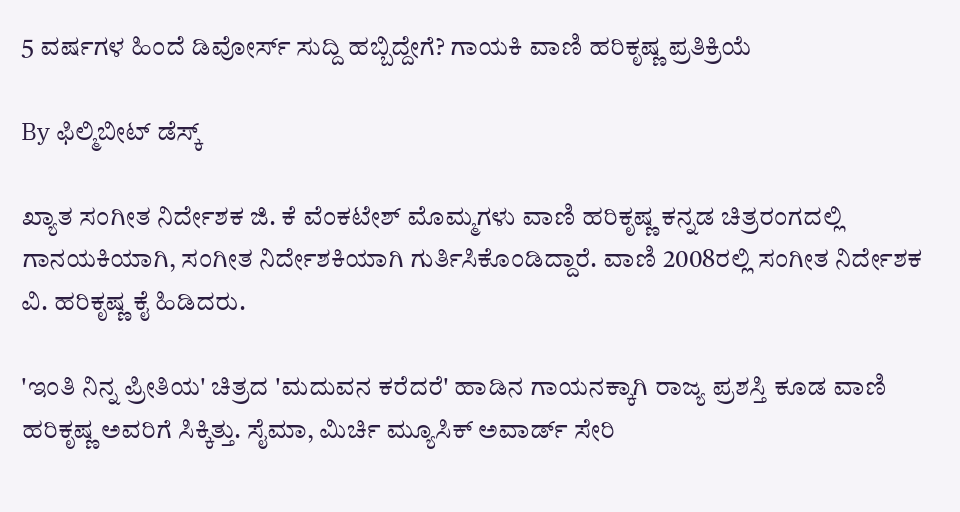5 ವರ್ಷಗಳ ಹಿಂದೆ ಡಿವೋರ್ಸ್ ಸುದ್ದಿ ಹಬ್ಬಿದ್ದೇಗೆ? ಗಾಯಕಿ ವಾಣಿ ಹರಿಕೃಷ್ಣ ಪ್ರತಿಕ್ರಿಯೆ

By ಫಿಲ್ಮಿಬೀಟ್ ಡೆಸ್ಕ್

ಖ್ಯಾತ ಸಂಗೀತ ನಿರ್ದೇಶಕ ಜಿ. ಕೆ ವೆಂಕಟೇಶ್ ಮೊಮ್ಮಗಳು ವಾಣಿ ಹರಿಕೃಷ್ಣ ಕನ್ನಡ ಚಿತ್ರರಂಗದಲ್ಲಿ ಗಾನಯಕಿಯಾಗಿ, ಸಂಗೀತ ನಿರ್ದೇಶಕಿಯಾಗಿ ಗುರ್ತಿಸಿಕೊಂಡಿದ್ದಾರೆ. ವಾಣಿ 2008ರಲ್ಲಿ ಸಂಗೀತ ನಿರ್ದೇಶಕ ವಿ. ಹರಿಕೃಷ್ಣ ಕೈ ಹಿಡಿದರು.

'ಇಂತಿ ನಿನ್ನ ಪ್ರೀತಿಯ' ಚಿತ್ರದ 'ಮದುವನ ಕರೆದರೆ' ಹಾಡಿನ ಗಾಯನಕ್ಕಾಗಿ ರಾಜ್ಯ ಪ್ರಶಸ್ತಿ ಕೂಡ ವಾಣಿ ಹರಿಕೃಷ್ಣ ಅವರಿಗೆ ಸಿಕ್ಕಿತ್ತು. ಸೈಮಾ, ಮಿರ್ಚಿ ಮ್ಯೂಸಿಕ್ ಅವಾರ್ಡ್ ಸೇರಿ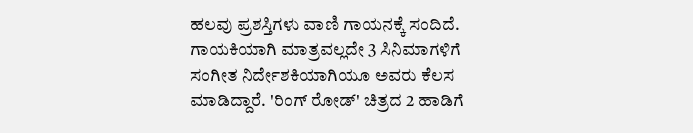ಹಲವು ಪ್ರಶಸ್ತಿಗಳು ವಾಣಿ ಗಾಯನಕ್ಕೆ ಸಂದಿದೆ. ಗಾಯಕಿಯಾಗಿ ಮಾತ್ರವಲ್ಲದೇ 3 ಸಿನಿಮಾಗಳಿಗೆ ಸಂಗೀತ ನಿರ್ದೇಶಕಿಯಾಗಿಯೂ ಅವರು ಕೆಲಸ ಮಾಡಿದ್ದಾರೆ. 'ರಿಂಗ್‌ ರೋಡ್' ಚಿತ್ರದ 2 ಹಾಡಿಗೆ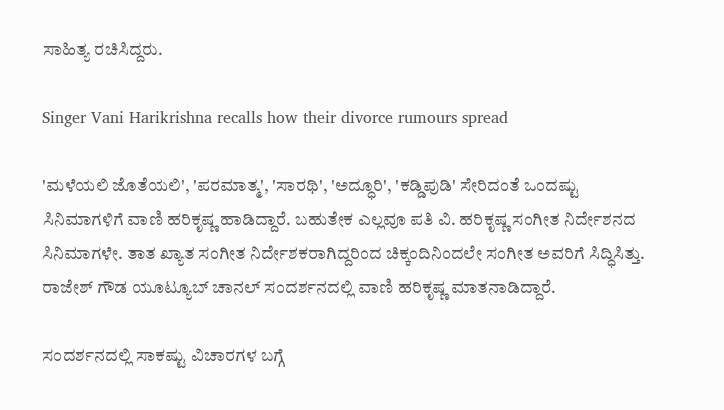ಸಾಹಿತ್ಯ ರಚಿಸಿದ್ದರು.

Singer Vani Harikrishna recalls how their divorce rumours spread

'ಮಳೆಯಲಿ ಜೊತೆಯಲಿ', 'ಪರಮಾತ್ಮ', 'ಸಾರಥಿ', 'ಅದ್ಧೂರಿ', 'ಕಡ್ಡಿಪುಡಿ' ಸೇರಿದಂತೆ ಒಂದಷ್ಟು ಸಿನಿಮಾಗಳಿಗೆ ವಾಣಿ ಹರಿಕೃಷ್ಣ ಹಾಡಿದ್ದಾರೆ. ಬಹುತೇಕ ಎಲ್ಲವೂ ಪತಿ ವಿ. ಹರಿಕೃಷ್ಣ ಸಂಗೀತ ನಿರ್ದೇಶನದ ಸಿನಿಮಾಗಳೇ. ತಾತ ಖ್ಯಾತ ಸಂಗೀತ ನಿರ್ದೇಶಕರಾಗಿದ್ದರಿಂದ ಚಿಕ್ಕಂದಿನಿಂದಲೇ ಸಂಗೀತ ಅವರಿಗೆ ಸಿದ್ಧಿಸಿತ್ತು. ರಾಜೇಶ್ ಗೌಡ ಯೂಟ್ಯೂಬ್ ಚಾನಲ್ ಸಂದರ್ಶನದಲ್ಲಿ ವಾಣಿ ಹರಿಕೃಷ್ಣ ಮಾತನಾಡಿದ್ದಾರೆ.

ಸಂದರ್ಶನದಲ್ಲಿ ಸಾಕಷ್ಟು ವಿಚಾರಗಳ ಬಗ್ಗೆ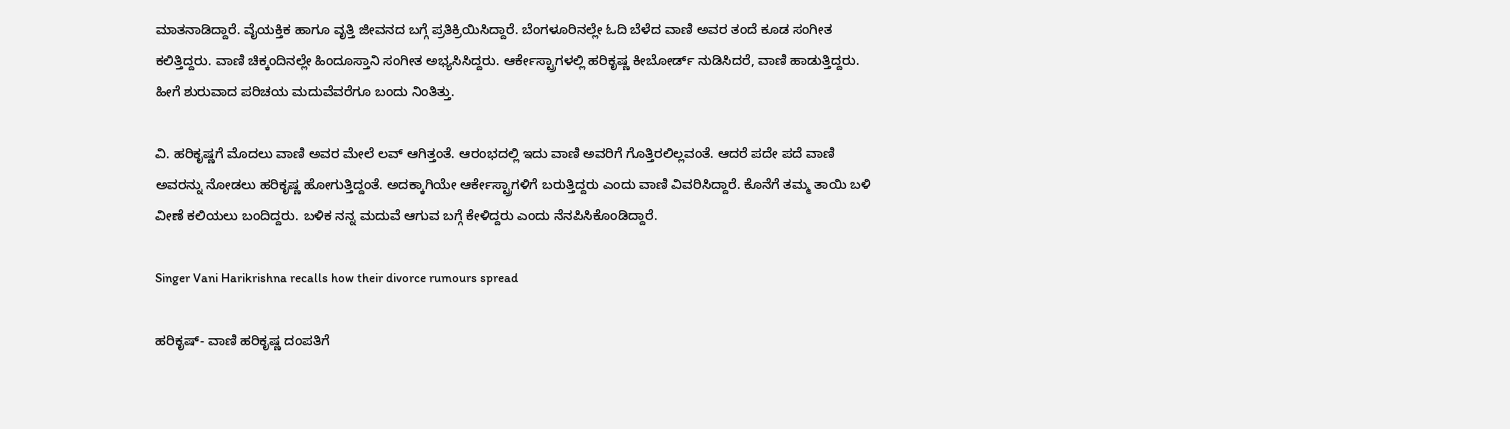ಮಾತನಾಡಿದ್ದಾರೆ. ವೈಯಕ್ತಿಕ ಹಾಗೂ ವೃತ್ತಿ ಜೀವನದ ಬಗ್ಗೆ ಪ್ರತಿಕ್ರಿಯಿಸಿದ್ದಾರೆ. ಬೆಂಗಳೂರಿನಲ್ಲೇ ಓದಿ ಬೆಳೆದ ವಾಣಿ ಅವರ ತಂದೆ ಕೂಡ ಸಂಗೀತ ಕಲಿತ್ತಿದ್ದರು. ವಾಣಿ ಚಿಕ್ಕಂದಿನಲ್ಲೇ ಹಿಂದೂಸ್ತಾನಿ ಸಂಗೀತ ಅಭ್ಯಸಿಸಿದ್ದರು. ಆರ್ಕೇಸ್ಟ್ರಾಗಳಲ್ಲಿ ಹರಿಕೃಷ್ಣ ಕೀಬೋರ್ಡ್ ನುಡಿಸಿದರೆ, ವಾಣಿ ಹಾಡುತ್ತಿದ್ದರು. ಹೀಗೆ ಶುರುವಾದ ಪರಿಚಯ ಮದುವೆವರೆಗೂ ಬಂದು ನಿಂತಿತ್ತು.

ವಿ. ಹರಿಕೃಷ್ಣಗೆ ಮೊದಲು ವಾಣಿ ಅವರ ಮೇಲೆ ಲವ್ ಆಗಿತ್ತಂತೆ. ಆರಂಭದಲ್ಲಿ ಇದು ವಾಣಿ ಅವರಿಗೆ ಗೊತ್ತಿರಲಿಲ್ಲವಂತೆ. ಆದರೆ ಪದೇ ಪದೆ ವಾಣಿ ಅವರನ್ನು ನೋಡಲು ಹರಿಕೃಷ್ಣ ಹೋಗುತ್ತಿದ್ದಂತೆ. ಅದಕ್ಕಾಗಿಯೇ ಆರ್ಕೇಸ್ಟ್ರಾಗಳಿಗೆ ಬರುತ್ತಿದ್ದರು ಎಂದು ವಾಣಿ ವಿವರಿಸಿದ್ದಾರೆ. ಕೊನೆಗೆ ತಮ್ಮ ತಾಯಿ ಬಳಿ ವೀಣೆ ಕಲಿಯಲು ಬಂದಿದ್ದರು. ಬಳಿಕ ನನ್ನ ಮದುವೆ ಆಗುವ ಬಗ್ಗೆ ಕೇಳಿದ್ದರು ಎಂದು ನೆನಪಿಸಿಕೊಂಡಿದ್ದಾರೆ.

Singer Vani Harikrishna recalls how their divorce rumours spread

ಹರಿಕೃಷ್- ವಾಣಿ ಹರಿಕೃಷ್ಣ ದಂಪತಿಗೆ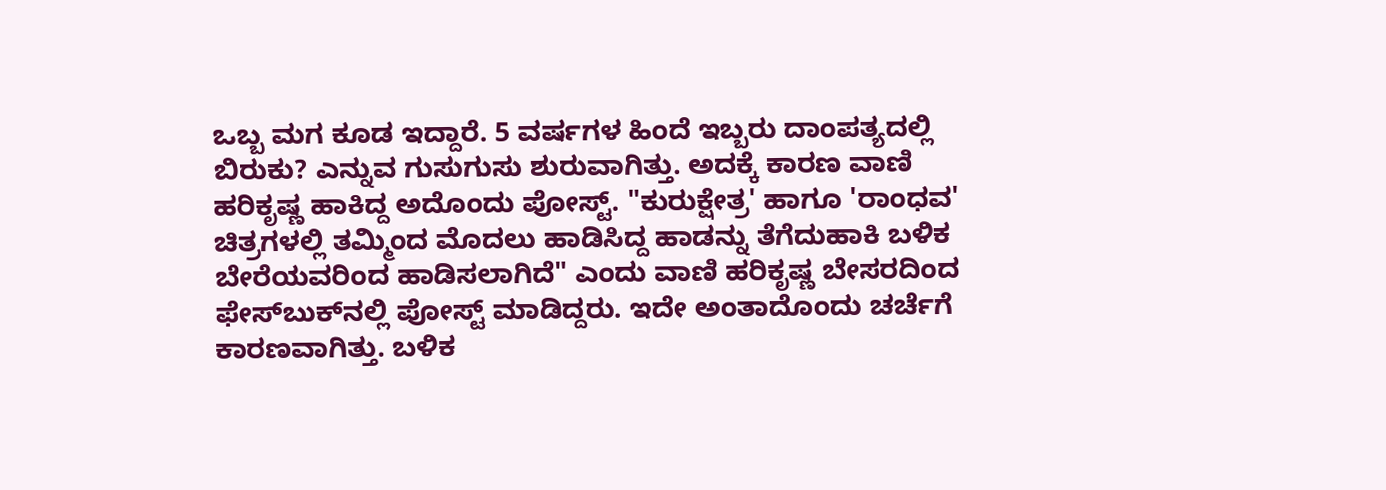ಒಬ್ಬ ಮಗ ಕೂಡ ಇದ್ದಾರೆ. 5 ವರ್ಷಗಳ ಹಿಂದೆ ಇಬ್ಬರು ದಾಂಪತ್ಯದಲ್ಲಿ ಬಿರುಕು? ಎನ್ನುವ ಗುಸುಗುಸು ಶುರುವಾಗಿತ್ತು. ಅದಕ್ಕೆ ಕಾರಣ ವಾಣಿ ಹರಿಕೃಷ್ಣ ಹಾಕಿದ್ದ ಅದೊಂದು ಪೋಸ್ಟ್. "ಕುರುಕ್ಷೇತ್ರ' ಹಾಗೂ 'ರಾಂಧವ' ಚಿತ್ರಗಳಲ್ಲಿ ತಮ್ಮಿಂದ ಮೊದಲು ಹಾಡಿಸಿದ್ದ ಹಾಡನ್ನು ತೆಗೆದುಹಾಕಿ ಬಳಿಕ ಬೇರೆಯವರಿಂದ ಹಾಡಿಸಲಾಗಿದೆ" ಎಂದು ವಾಣಿ ಹರಿಕೃಷ್ಣ ಬೇಸರದಿಂದ ಫೇಸ್‌ಬುಕ್‌ನಲ್ಲಿ ಪೋಸ್ಟ್ ಮಾಡಿದ್ದರು. ಇದೇ ಅಂತಾದೊಂದು ಚರ್ಚೆಗೆ ಕಾರಣವಾಗಿತ್ತು. ಬಳಿಕ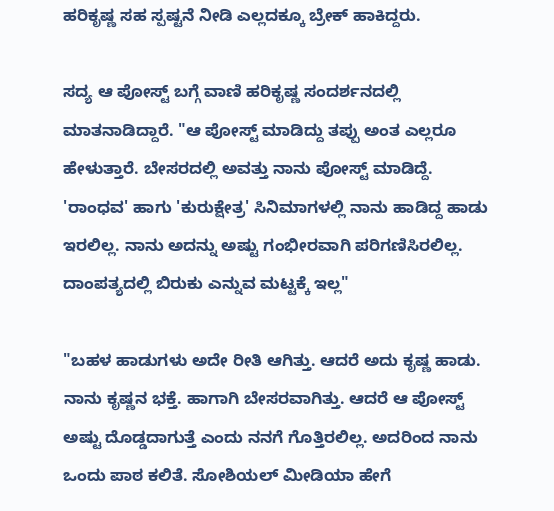ಹರಿಕೃಷ್ಣ ಸಹ ಸ್ಪಷ್ಟನೆ ನೀಡಿ ಎಲ್ಲದಕ್ಕೂ ಬ್ರೇಕ್ ಹಾಕಿದ್ದರು.

ಸದ್ಯ ಆ ಪೋಸ್ಟ್ ಬಗ್ಗೆ ವಾಣಿ ಹರಿಕೃಷ್ಣ ಸಂದರ್ಶನದಲ್ಲಿ ಮಾತನಾಡಿದ್ದಾರೆ. "ಆ ಪೋಸ್ಟ್ ಮಾಡಿದ್ದು ತಪ್ಪು ಅಂತ ಎಲ್ಲರೂ ಹೇಳುತ್ತಾರೆ. ಬೇಸರದಲ್ಲಿ ಅವತ್ತು ನಾನು ಪೋಸ್ಟ್ ಮಾಡಿದ್ದೆ. 'ರಾಂಧವ' ಹಾಗು 'ಕುರುಕ್ಷೇತ್ರ' ಸಿನಿಮಾಗಳಲ್ಲಿ ನಾನು ಹಾಡಿದ್ದ ಹಾಡು ಇರಲಿಲ್ಲ. ನಾನು ಅದನ್ನು ಅಷ್ಟು ಗಂಭೀರವಾಗಿ ಪರಿಗಣಿಸಿರಲಿಲ್ಲ. ದಾಂಪತ್ಯದಲ್ಲಿ ಬಿರುಕು ಎನ್ನುವ ಮಟ್ಟಕ್ಕೆ ಇಲ್ಲ"

"ಬಹಳ ಹಾಡುಗಳು ಅದೇ ರೀತಿ ಆಗಿತ್ತು. ಆದರೆ ಅದು ಕೃಷ್ಣ ಹಾಡು. ನಾನು ಕೃಷ್ಣನ ಭಕ್ತೆ. ಹಾಗಾಗಿ ಬೇಸರವಾಗಿತ್ತು. ಆದರೆ ಆ ಪೋಸ್ಟ್ ಅಷ್ಟು ದೊಡ್ಡದಾಗುತ್ತೆ ಎಂದು ನನಗೆ ಗೊತ್ತಿರಲಿಲ್ಲ. ಅದರಿಂದ ನಾನು ಒಂದು ಪಾಠ ಕಲಿತೆ. ಸೋಶಿಯಲ್ ಮೀಡಿಯಾ ಹೇಗೆ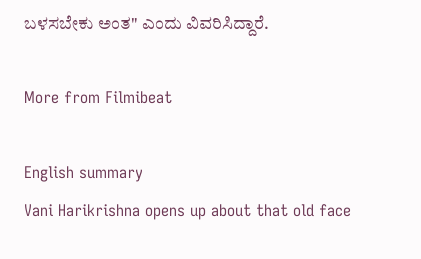ಬಳಸಬೇಕು ಅಂತ" ಎಂದು ವಿವರಿಸಿದ್ದಾರೆ.

More from Filmibeat

English summary
Vani Harikrishna opens up about that old face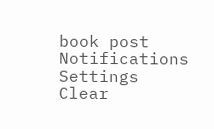book post
Notifications
Settings
Clear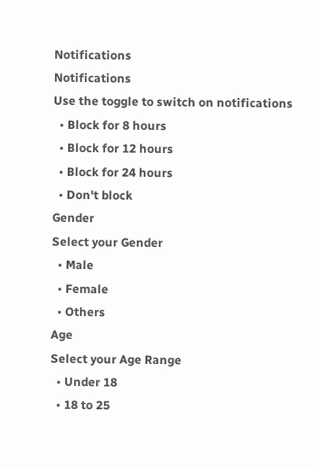Notifications
Notifications
Use the toggle to switch on notifications
  • Block for 8 hours
  • Block for 12 hours
  • Block for 24 hours
  • Don't block
Gender
Select your Gender
  • Male
  • Female
  • Others
Age
Select your Age Range
  • Under 18
  • 18 to 25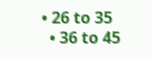• 26 to 35
  • 36 to 45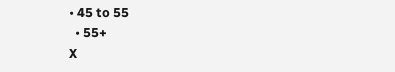• 45 to 55
  • 55+
X